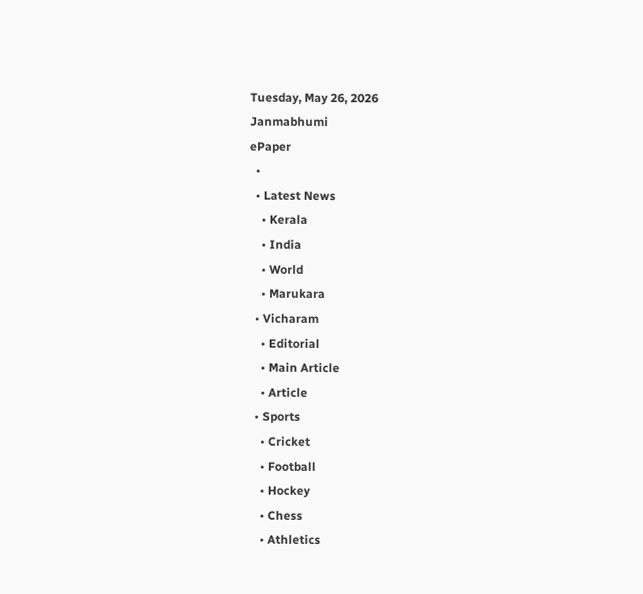Tuesday, May 26, 2026
Janmabhumi
ePaper
  •
  • Latest News
    • Kerala
    • India
    • World
    • Marukara
  • Vicharam
    • Editorial
    • Main Article
    • Article
  • Sports
    • Cricket
    • Football
    • Hockey
    • Chess
    • Athletics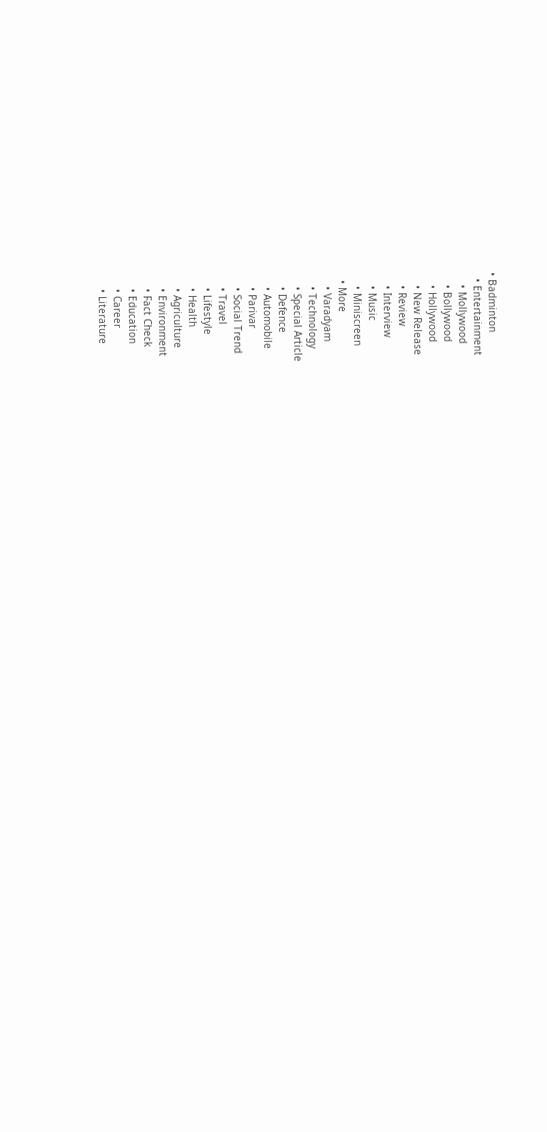• Badminton
  • Entertainment
    • Mollywood
    • Bollywood
    • Hollywood
    • New Release
    • Review
    • Interview
    • Music
    • Miniscreen
  • More
    • Varadyam
    • Technology
    • Special Article
    • Defence
    • Automobile
    • Parivar
    • Social Trend
    • Travel
    • Lifestyle
    • Health
    • Agriculture
    • Environment
    • Fact Check
    • Education
    • Career
    • Literature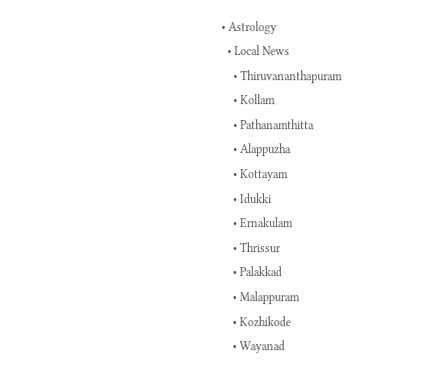• Astrology
  • Local News
    • Thiruvananthapuram
    • Kollam
    • Pathanamthitta
    • Alappuzha
    • Kottayam
    • Idukki
    • Ernakulam
    • Thrissur
    • Palakkad
    • Malappuram
    • Kozhikode
    • Wayanad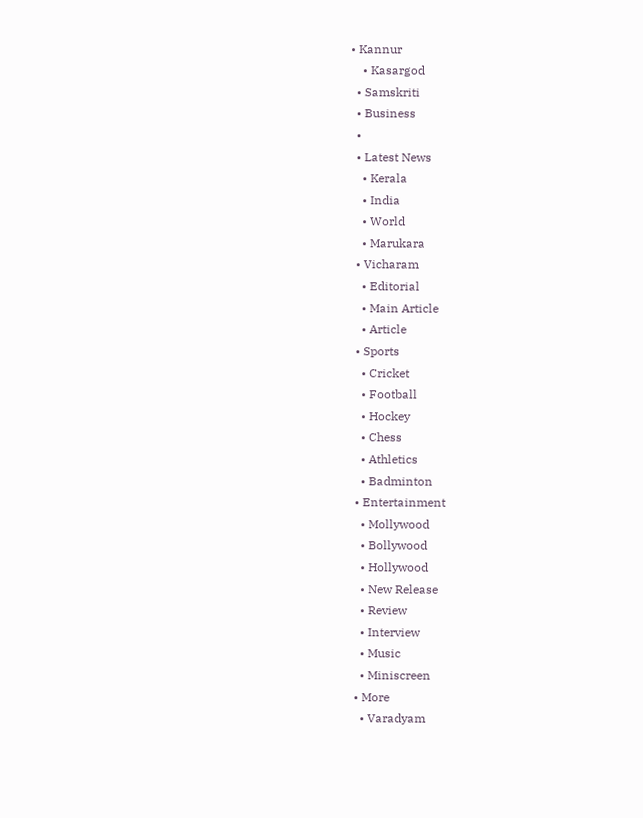• Kannur
    • Kasargod
  • Samskriti
  • Business
  •
  • Latest News
    • Kerala
    • India
    • World
    • Marukara
  • Vicharam
    • Editorial
    • Main Article
    • Article
  • Sports
    • Cricket
    • Football
    • Hockey
    • Chess
    • Athletics
    • Badminton
  • Entertainment
    • Mollywood
    • Bollywood
    • Hollywood
    • New Release
    • Review
    • Interview
    • Music
    • Miniscreen
  • More
    • Varadyam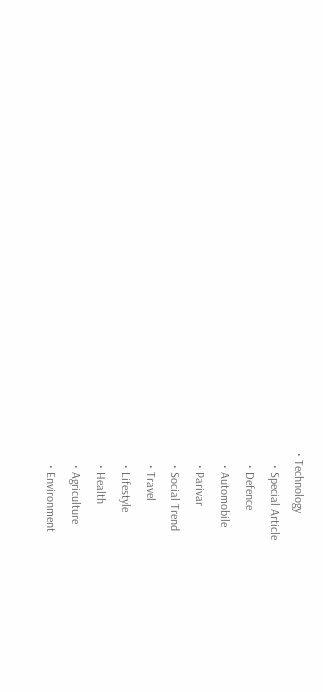• Technology
    • Special Article
    • Defence
    • Automobile
    • Parivar
    • Social Trend
    • Travel
    • Lifestyle
    • Health
    • Agriculture
    • Environment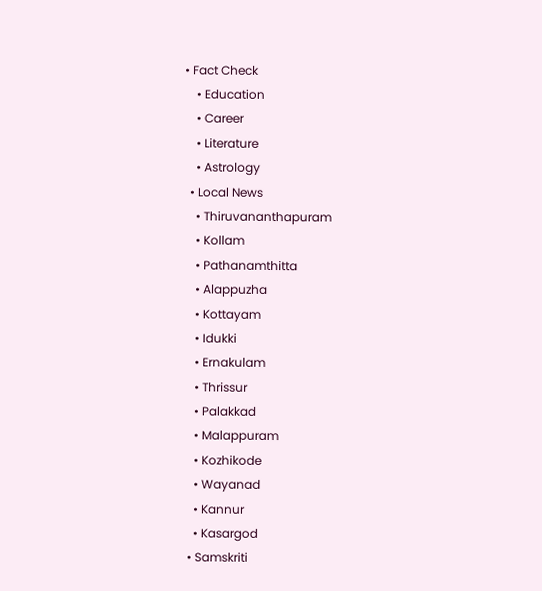• Fact Check
    • Education
    • Career
    • Literature
    • Astrology
  • Local News
    • Thiruvananthapuram
    • Kollam
    • Pathanamthitta
    • Alappuzha
    • Kottayam
    • Idukki
    • Ernakulam
    • Thrissur
    • Palakkad
    • Malappuram
    • Kozhikode
    • Wayanad
    • Kannur
    • Kasargod
  • Samskriti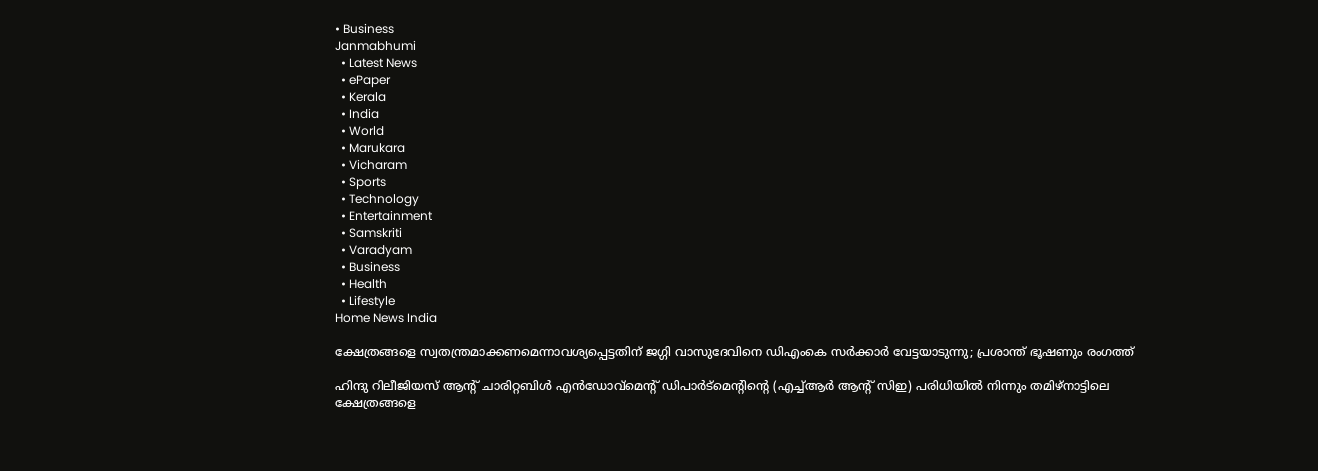• Business
Janmabhumi
  • Latest News
  • ePaper
  • Kerala
  • India
  • World
  • Marukara
  • Vicharam
  • Sports
  • Technology
  • Entertainment
  • Samskriti
  • Varadyam
  • Business
  • Health
  • Lifestyle
Home News India

ക്ഷേത്രങ്ങളെ സ്വതന്ത്രമാക്കണമെന്നാവശ്യപ്പെട്ടതിന് ജഗ്ഗി വാസുദേവിനെ ഡിഎംകെ സര്‍ക്കാര്‍ വേട്ടയാടുന്നു; പ്രശാന്ത് ഭൂഷണും രംഗത്ത്

ഹിന്ദു റിലീജിയസ് ആന്‍റ് ചാരിറ്റബിള്‍ എന്‍ഡോവ്‌മെന്‍റ് ഡിപാര്‍ട്‌മെന്‍റിന്റെ (എച്ച്ആര്‍ ആന്‍റ് സിഇ) പരിധിയില്‍ നിന്നും തമിഴ്‌നാട്ടിലെ ക്ഷേത്രങ്ങളെ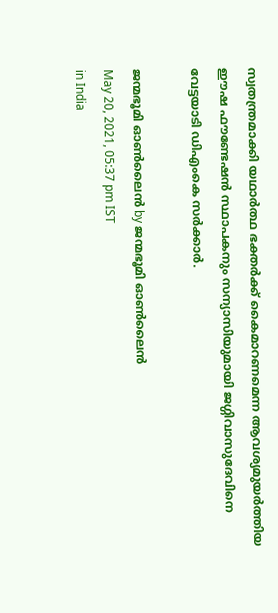സ്വതന്ത്രമാക്കി യഥാര്‍ത്ഥ ഭക്തര്‍ക്ക് കൈമാറണമെന്ന ആവശ്യമുയര്‍ത്തിയ ഈഷ ഫൗണ്ടേഷന്‍ സ്ഥാപകനും സന്യാസിയുമായി ജഗ്ഗിവാസുദേവിനെ വേട്ടയാടി ഡിഎംകെ സര്‍ക്കാര്‍.

ജന്മഭൂമി ഓണ്‍ലൈന്‍ by ജന്മഭൂമി ഓണ്‍ലൈന്‍
May 20, 2021, 05:37 pm IST
in India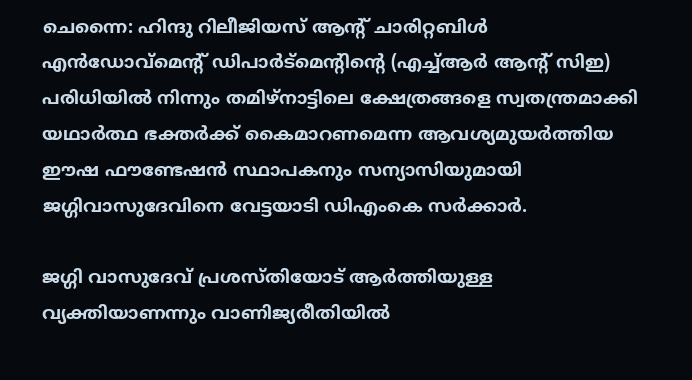ചെന്നൈ: ഹിന്ദു റിലീജിയസ് ആന്‍റ് ചാരിറ്റബിള്‍ എന്‍ഡോവ്‌മെന്‍റ് ഡിപാര്‍ട്‌മെന്‍റിന്റെ (എച്ച്ആര്‍ ആന്‍റ് സിഇ) പരിധിയില്‍ നിന്നും തമിഴ്‌നാട്ടിലെ ക്ഷേത്രങ്ങളെ സ്വതന്ത്രമാക്കി യഥാര്‍ത്ഥ ഭക്തര്‍ക്ക് കൈമാറണമെന്ന ആവശ്യമുയര്‍ത്തിയ  ഈഷ ഫൗണ്ടേഷന്‍ സ്ഥാപകനും സന്യാസിയുമായി ജഗ്ഗിവാസുദേവിനെ വേട്ടയാടി ഡിഎംകെ സര്‍ക്കാര്‍.

ജഗ്ഗി വാസുദേവ് പ്രശസ്തിയോട് ആര്‍ത്തിയുള്ള വ്യക്തിയാണന്നും വാണിജ്യരീതിയില്‍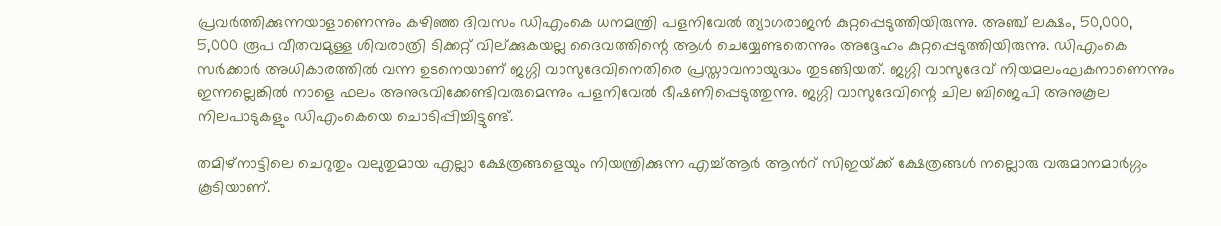പ്രവര്‍ത്തിക്കുന്നയാളാണെന്നും കഴിഞ്ഞ ദിവസം ഡിഎംകെ ധനമന്ത്രി പളനിവേല്‍ ത്യാഗരാജന്‍ കുറ്റപ്പെടുത്തിയിരുന്നു. അഞ്ച് ലക്ഷം, 50,000, 5,000 രൂപ വീതവമുള്ള ശിവരാത്രി ടിക്കറ്റ് വില്ക്കുകയല്ല ദൈവത്തിന്റെ ആള്‍ ചെയ്യേണ്ടതെന്നും അദ്ദേഹം കുറ്റപ്പെടുത്തിയിരുന്നു. ഡിഎംകെ സര്‍ക്കാര്‍ അധികാരത്തില്‍ വന്ന ഉടനെയാണ് ജഗ്ഗി വാസുദേവിനെതിരെ പ്രസ്താവനായുദ്ധം തുടങ്ങിയത്. ജഗ്ഗി വാസുദേവ് നിയമലംഘകനാണെന്നും ഇന്നല്ലെങ്കില്‍ നാളെ ഫലം അനുഭവിക്കേണ്ടിവരുമെന്നും പളനിവേല്‍ ഭീഷണിപ്പെടുത്തുന്നു. ജഗ്ഗി വാസുദേവിന്റെ ചില ബിജെപി അനുകൂല നിലപാടുകളും ഡിഎംകെയെ ചൊടിപ്പിച്ചിട്ടുണ്ട്.

തമിഴ്‌നാട്ടിലെ ചെറുതും വലുതുമായ എല്ലാ ക്ഷേത്രങ്ങളെയും നിയന്ത്രിക്കുന്ന എച്ച്ആര്‍ ആന്‍റ് സിഇയ്‌ക്ക് ക്ഷേത്രങ്ങള്‍ നല്ലൊരു വരുമാനമാര്‍ഗ്ഗം കൂടിയാണ്.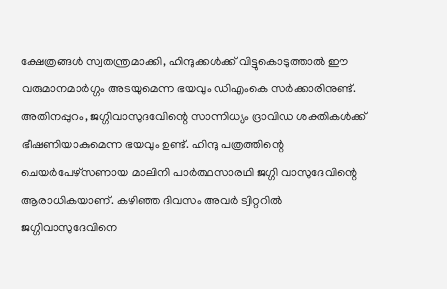ക്ഷേത്രങ്ങള്‍ സ്വതന്ത്രമാക്കി, ഹിന്ദുക്കള്‍ക്ക് വിട്ടുകൊടുത്താല്‍ ഈ വരുമാനമാര്‍ഗ്ഗം അടയുമെന്ന ഭയവും ഡിഎംകെ സര്‍ക്കാരിനുണ്ട്. അതിനപ്പുറം, ജഗ്ഗിവാസുദവേിന്റെ സാന്നിധ്യം ദ്രാവിഡ ശക്തികള്‍ക്ക് ഭീഷണിയാകുമെന്ന ഭയവും ഉണ്ട്. ഹിന്ദു പത്രത്തിന്റെ ചെയര്‍പേഴ്‌സണായ മാലിനി പാര്‍ത്ഥസാരഥി ജഗ്ഗി വാസുദേവിന്റെ ആരാധികയാണ്. കഴിഞ്ഞ ദിവസം അവര്‍ ട്വിറ്ററില്‍ ജഗ്ഗിവാസുദേവിനെ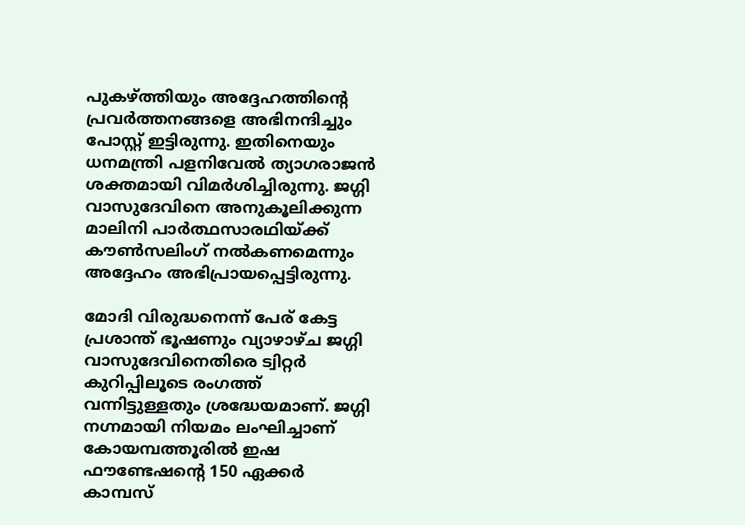പുകഴ്‌ത്തിയും അദ്ദേഹത്തിന്റെ പ്രവര്‍ത്തനങ്ങളെ അഭിനന്ദിച്ചും പോസ്റ്റ് ഇട്ടിരുന്നു. ഇതിനെയും ധനമന്ത്രി പളനിവേല്‍ ത്യാഗരാജന്‍ ശക്തമായി വിമര്‍ശിച്ചിരുന്നു. ജഗ്ഗി വാസുദേവിനെ അനുകൂലിക്കുന്ന മാലിനി പാര്‍ത്ഥസാരഥിയ്‌ക്ക് കൗണ്‍സലിംഗ് നല്‍കണമെന്നും അദ്ദേഹം അഭിപ്രായപ്പെട്ടിരുന്നു.

മോദി വിരുദ്ധനെന്ന് പേര് കേട്ട പ്രശാന്ത് ഭൂഷണും വ്യാഴാഴ്ച ജഗ്ഗി വാസുദേവിനെതിരെ ട്വിറ്റര്‍ കുറിപ്പിലൂടെ രംഗത്ത് വന്നിട്ടുള്ളതും ശ്രദ്ധേയമാണ്. ജഗ്ഗി നഗ്നമായി നിയമം ലംഘിച്ചാണ് കോയമ്പത്തൂരില്‍ ഇഷ ഫൗണ്ടേഷന്റെ 150 ഏക്കര്‍ കാമ്പസ്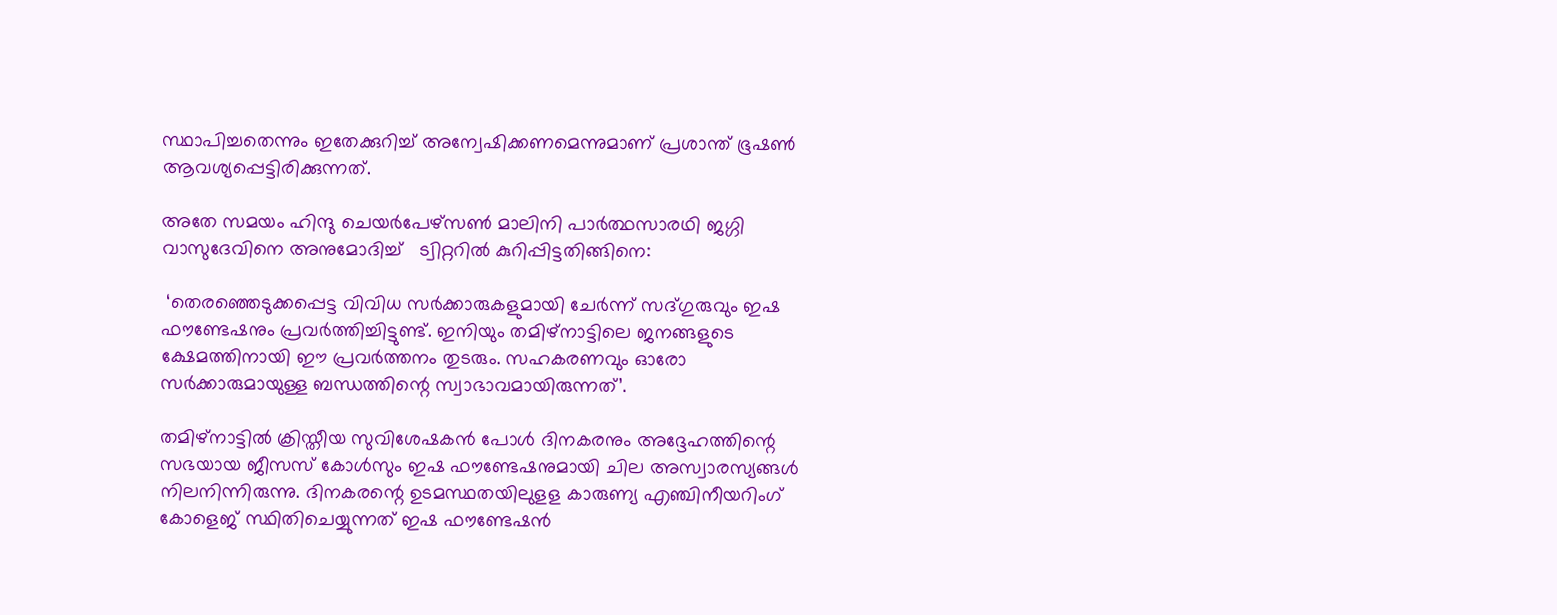സ്ഥാപിച്ചതെന്നും ഇതേക്കുറിച്ച് അന്വേഷിക്കണമെന്നുമാണ് പ്രശാന്ത് ഭൂഷണ്‍ ആവശ്യപ്പെട്ടിരിക്കുന്നത്.

അതേ സമയം ഹിന്ദു ചെയര്‍പേഴ്‌സണ്‍ മാലിനി പാര്‍ത്ഥസാരഥി ജഗ്ഗി വാസുദേവിനെ അനുമോദിച്ച്   ട്വിറ്ററില്‍ കുറിപ്പിട്ടതിങ്ങിനെ:

 ‘തെരഞ്ഞെടുക്കപ്പെട്ട വിവിധ സര്‍ക്കാരുകളുമായി ചേര്‍ന്ന് സദ്ഗുരുവും ഇഷ ഫൗണ്ടേഷനും പ്രവര്‍ത്തിച്ചിട്ടുണ്ട്. ഇനിയും തമിഴ്‌നാട്ടിലെ ജനങ്ങളുടെ ക്ഷേമത്തിനായി ഈ പ്രവര്‍ത്തനം തുടരും. സഹകരണവും ഓരോ സര്‍ക്കാരുമായുള്ള ബന്ധത്തിന്റെ സ്വാഭാവമായിരുന്നത്’.

തമിഴ്‌നാട്ടില്‍ ക്രിസ്തീയ സുവിശേഷകന്‍ പോള്‍ ദിനകരനും അദ്ദേഹത്തിന്റെ സഭയായ ജീസസ് കോള്‍സും ഇഷ ഫൗണ്ടേഷനുമായി ചില അസ്വാരസ്യങ്ങള്‍ നിലനിന്നിരുന്നു. ദിനകരന്റെ ഉടമസ്ഥതയിലുളള കാരുണ്യ എഞ്ചിനീയറിംഗ് കോളെജ് സ്ഥിതിചെയ്യുന്നത് ഇഷ ഫൗണ്ടേഷന്‍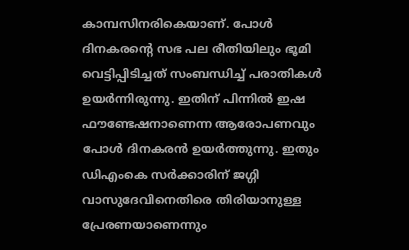കാമ്പസിനരികെയാണ്. പോള്‍ ദിനകരന്റെ സഭ പല രീതിയിലും ഭൂമി വെട്ടിപ്പിടിച്ചത് സംബന്ധിച്ച് പരാതികള്‍ ഉയര്‍ന്നിരുന്നു. ഇതിന് പിന്നില്‍ ഇഷ ഫൗണ്ടേഷനാണെന്ന ആരോപണവും പോള്‍ ദിനകരന്‍ ഉയര്‍ത്തുന്നു. ഇതും ഡിഎംകെ സര്‍ക്കാരിന് ജഗ്ഗി വാസുദേവിനെതിരെ തിരിയാനുള്ള പ്രേരണയാണെന്നും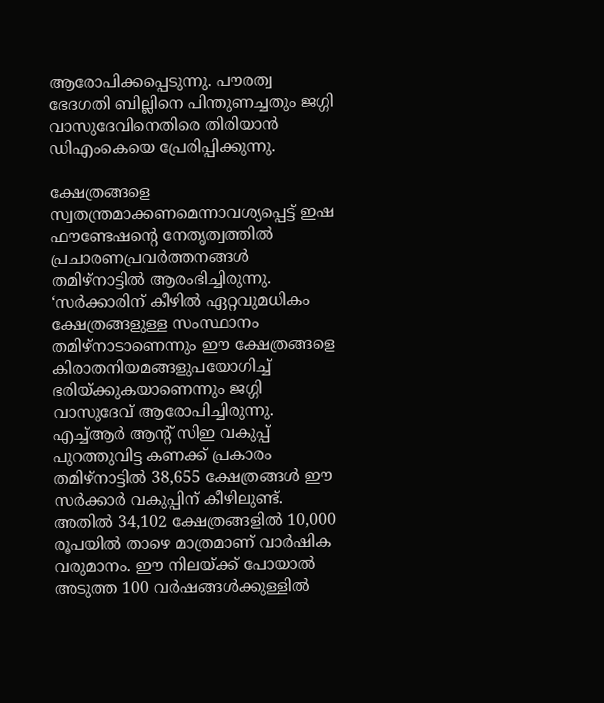ആരോപിക്കപ്പെടുന്നു. പൗരത്വ ഭേദഗതി ബില്ലിനെ പിന്തുണച്ചതും ജഗ്ഗി വാസുദേവിനെതിരെ തിരിയാന്‍ ഡിഎംകെയെ പ്രേരിപ്പിക്കുന്നു.

ക്ഷേത്രങ്ങളെ സ്വതന്ത്രമാക്കണമെന്നാവശ്യപ്പെട്ട് ഇഷ ഫൗണ്ടേഷന്റെ നേതൃത്വത്തില്‍ പ്രചാരണപ്രവര്‍ത്തനങ്ങള്‍ തമിഴ്‌നാട്ടില്‍ ആരംഭിച്ചിരുന്നു. ‘സര്‍ക്കാരിന് കീഴില്‍ ഏറ്റവുമധികം ക്ഷേത്രങ്ങളുള്ള സംസ്ഥാനം തമിഴ്‌നാടാണെന്നും ഈ ക്ഷേത്രങ്ങളെ കിരാതനിയമങ്ങളുപയോഗിച്ച് ഭരിയ്‌ക്കുകയാണെന്നും ജഗ്ഗി വാസുദേവ് ആരോപിച്ചിരുന്നു. എച്ച്ആര്‍ ആന്‍റ് സിഇ വകുപ്പ് പുറത്തുവിട്ട കണക്ക് പ്രകാരം തമിഴ്‌നാട്ടില്‍ 38,655 ക്ഷേത്രങ്ങള്‍ ഈ സര്‍ക്കാര്‍ വകുപ്പിന് കീഴിലുണ്ട്. അതില്‍ 34,102 ക്ഷേത്രങ്ങളില്‍ 10,000 രൂപയില്‍ താഴെ മാത്രമാണ് വാര്‍ഷിക വരുമാനം. ഈ നിലയ്‌ക്ക് പോയാല്‍ അടുത്ത 100 വര്‍ഷങ്ങള്‍ക്കുള്ളില്‍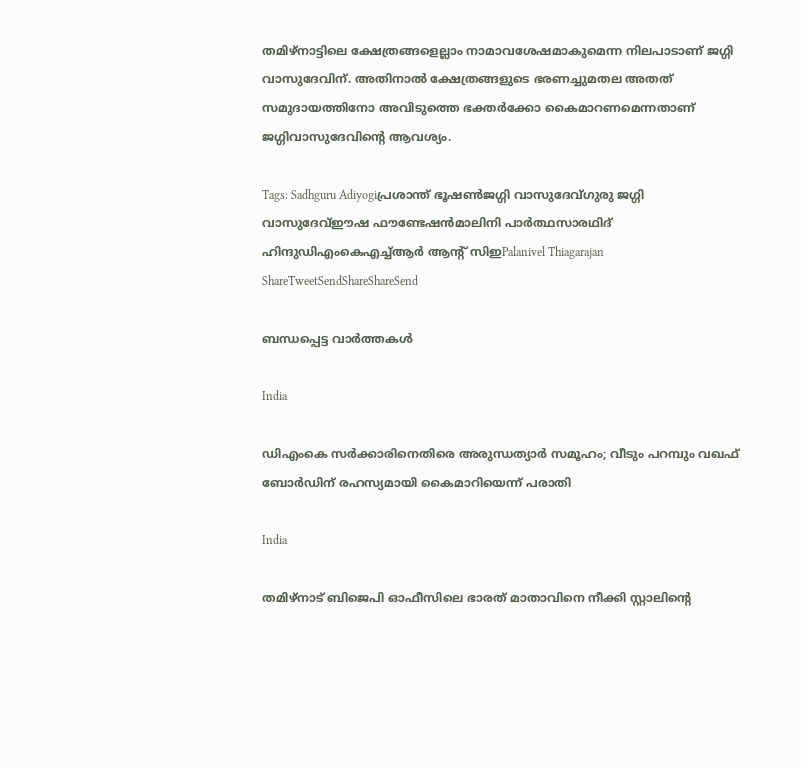തമിഴ്‌നാട്ടിലെ ക്ഷേത്രങ്ങളെല്ലാം നാമാവശേഷമാകുമെന്ന നിലപാടാണ് ജഗ്ഗി വാസുദേവിന്. അതിനാല്‍ ക്ഷേത്രങ്ങളുടെ ഭരണച്ചുമതല അതത് സമുദായത്തിനോ അവിടുത്തെ ഭക്തര്‍ക്കോ കൈമാറണമെന്നതാണ് ജഗ്ഗിവാസുദേവിന്റെ ആവശ്യം.

Tags: Sadhguru Adiyogiപ്രശാന്ത് ഭൂഷണ്‍ജഗ്ഗി വാസുദേവ്ഗുരു ജഗ്ഗി വാസുദേവ്ഈഷ ഫൗണ്ടേഷന്‍മാലിനി പാര്‍ത്ഥസാരഥിദ് ഹിന്ദുഡിഎംകെഎച്ച്ആര്‍ ആന്‍റ് സിഇPalanivel Thiagarajan
ShareTweetSendShareShareSend

ബന്ധപ്പെട്ട വാര്‍ത്തകള്‍

India

ഡിഎംകെ സര്‍ക്കാരിനെതിരെ അരുന്ധത്യാര്‍ സമൂഹം; വീടും പറമ്പും വഖഫ് ബോര്‍ഡിന് രഹസ്യമായി കൈമാറിയെന്ന് പരാതി

India

തമിഴ്നാട് ബിജെപി ഓഫീസിലെ ഭാരത് മാതാവിനെ നീക്കി സ്റ്റാലിന്റെ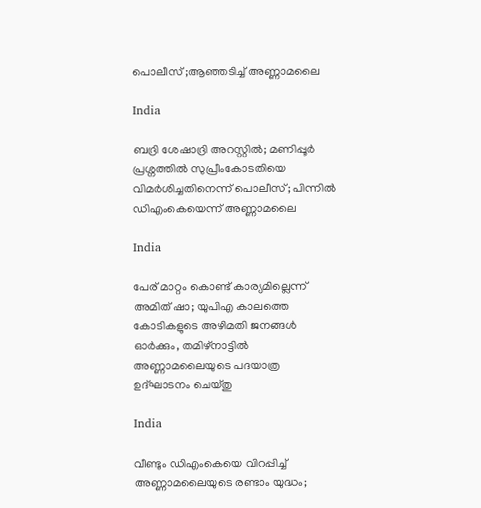പൊലീസ് ;ആഞ്ഞടിച്ച് അണ്ണാമലൈ

India

ബദ്രി ശേഷാദ്രി അറസ്റ്റില്‍; മണിപ്പൂര്‍ പ്രശ്നത്തില്‍ സുപ്രീംകോടതിയെ വിമര്‍ശിച്ചതിനെന്ന് പൊലീസ്; പിന്നില്‍ ഡിഎംകെയെന്ന് അണ്ണാമലൈ

India

പേര് മാറ്റം കൊണ്ട് കാര്യമില്ലെന്ന് അമിത് ഷാ; യുപിഎ കാലത്തെ കോടികളുടെ അഴിമതി ജനങ്ങള്‍ ഓര്‍ക്കും, തമിഴ്‌നാട്ടില്‍ അണ്ണാമലൈയുടെ പദയാത്ര ഉദ്ഘാടനം ചെയ്തു

India

വീണ്ടും ഡിഎംകെയെ വിറപ്പിച്ച് അണ്ണാമലൈയുടെ രണ്ടാം യുദ്ധം;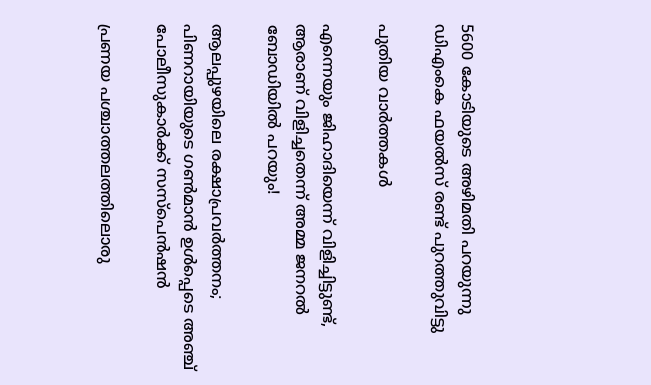5600 കോടിയുടെ അഴിമതി പറയുന്നു ഡിഎംകെ ഫയല്‍സ് രണ്ട് പുറത്തുവിട്ടു

പുതിയ വാര്‍ത്തകള്‍

എന്നെയും ജിഹാദിയെന്ന് വിളിച്ചിട്ടുണ്ട്, ആരാണ് വിളിച്ചതെന്ന് അമ്മ ജനറൽ ബോഡിയിൽ പറയും!

ആലപ്പുഴയിലെ രക്ഷാപ്രവർത്തനം; പിണറായിയുടെ ഗൺമാൻ ഉൾപ്പെടെ അഞ്ച് പോലീസുകാർക്ക് സസ്പെൻഷൻ

പ്രണയ പശ്ചാത്തലത്തിലൊരു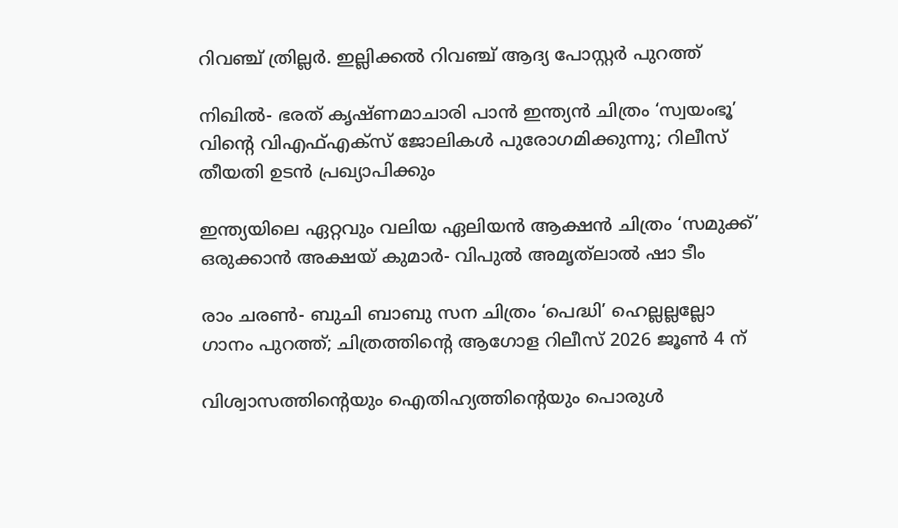റിവഞ്ച് ത്രില്ലർ. ഇല്ലിക്കൽ റിവഞ്ച് ആദ്യ പോസ്റ്റർ പുറത്ത്

നിഖിൽ- ഭരത് കൃഷ്ണമാചാരി പാൻ ഇന്ത്യൻ ചിത്രം ‘സ്വയംഭൂ’ വിന്റെ വിഎഫ്എക്സ് ജോലികൾ പുരോഗമിക്കുന്നു; റിലീസ് തീയതി ഉടൻ പ്രഖ്യാപിക്കും

ഇന്ത്യയിലെ ഏറ്റവും വലിയ ഏലിയൻ ആക്ഷൻ ചിത്രം ‘സമുക്ക്’ ഒരുക്കാൻ അക്ഷയ് കുമാർ- വിപുൽ അമൃത്‌ലാൽ ഷാ ടീം

രാം ചരൺ- ബുചി ബാബു സന ചിത്രം ‘പെദ്ധി’ ഹെല്ലല്ലല്ലോ ഗാനം പുറത്ത്; ചിത്രത്തിന്റെ ആഗോള റിലീസ് 2026 ജൂൺ 4 ന്

വിശ്വാസത്തിന്റെയും ഐതിഹ്യത്തിന്റെയും പൊരുള്‍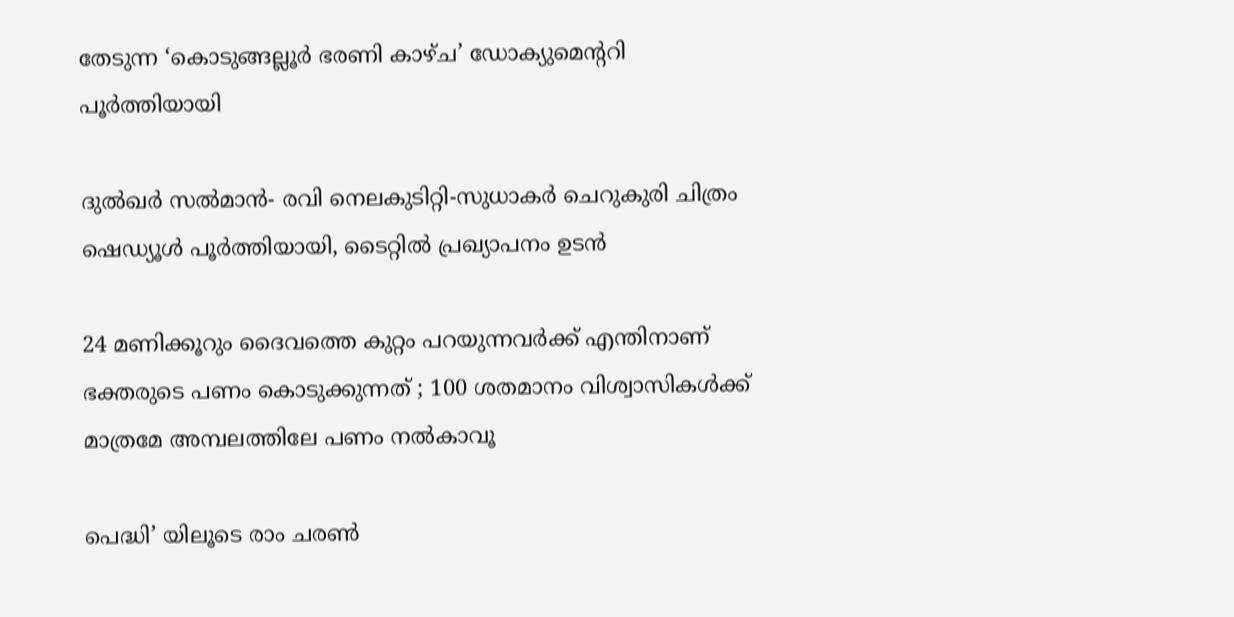തേടുന്ന ‘കൊടുങ്ങല്ലൂര്‍ ഭരണി കാഴ്ച’ ഡോക്യുമെന്‍ററി പൂര്‍ത്തിയായി

ദുൽഖർ സൽമാൻ- രവി നെലകുടിറ്റി-സുധാകർ ചെറുകുരി ചിത്രം ഷെഡ്യൂൾ പൂർത്തിയായി, ടൈറ്റിൽ പ്രഖ്യാപനം ഉടൻ

24 മണിക്കൂറും ദൈവത്തെ കുറ്റം പറയുന്നവർക്ക് എന്തിനാണ് ഭക്തരുടെ പണം കൊടുക്കുന്നത് ; 100 ശതമാനം വിശ്വാസികൾക്ക് മാത്രമേ അമ്പലത്തിലേ പണം നൽകാവൂ

പെദ്ധി’ യിലൂടെ രാം ചരൺ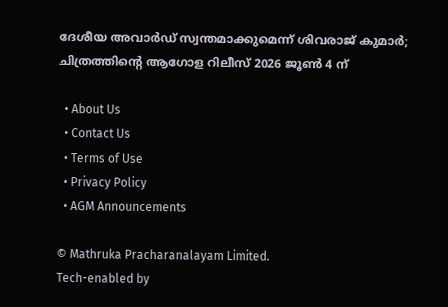ദേശീയ അവാർഡ് സ്വന്തമാക്കുമെന്ന് ശിവരാജ് കുമാർ; ചിത്രത്തിന്റെ ആഗോള റിലീസ് 2026 ജൂൺ 4 ന്

  • About Us
  • Contact Us
  • Terms of Use
  • Privacy Policy
  • AGM Announcements

© Mathruka Pracharanalayam Limited.
Tech-enabled by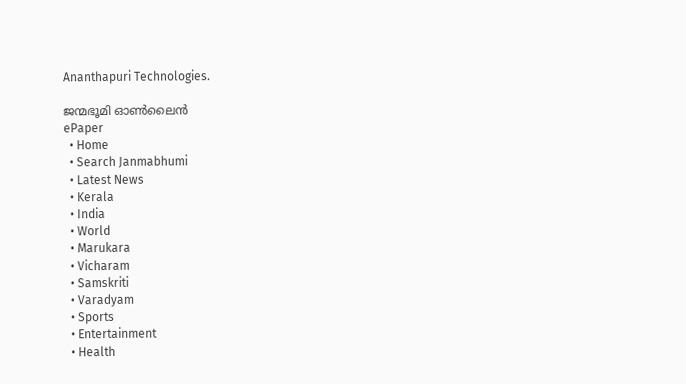Ananthapuri Technologies.

ജന്മഭൂമി ഓണ്‍ലൈന്‍
ePaper
  • Home
  • Search Janmabhumi
  • Latest News
  • Kerala
  • India
  • World
  • Marukara
  • Vicharam
  • Samskriti
  • Varadyam
  • Sports
  • Entertainment
  • Health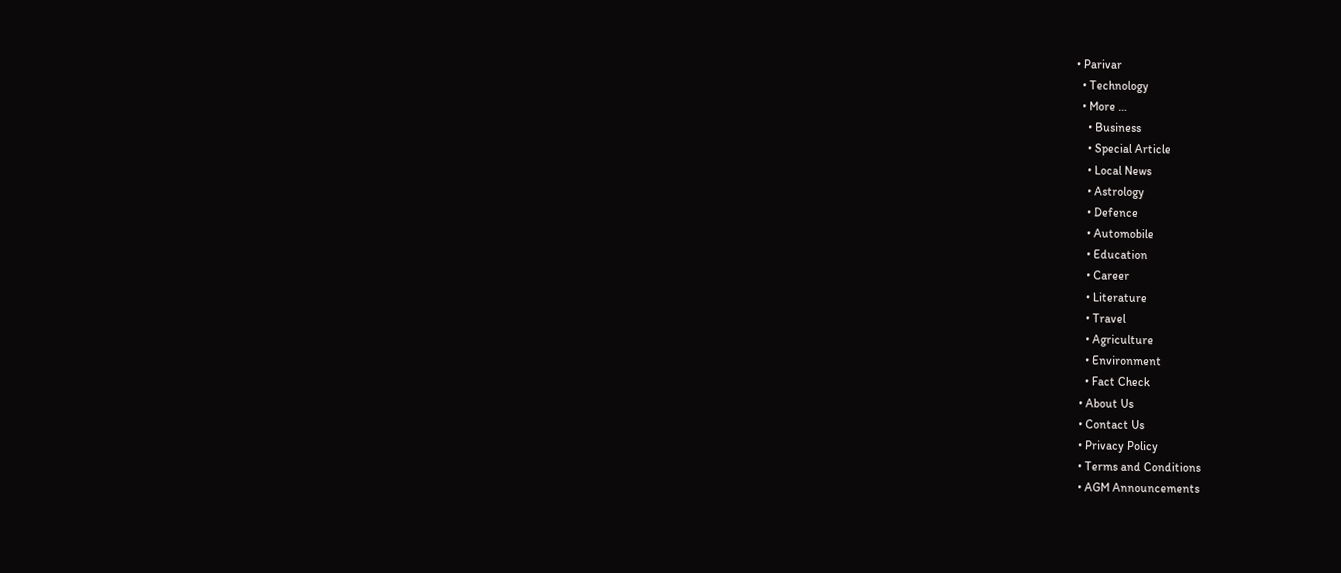• Parivar
  • Technology
  • More …
    • Business
    • Special Article
    • Local News
    • Astrology
    • Defence
    • Automobile
    • Education
    • Career
    • Literature
    • Travel
    • Agriculture
    • Environment
    • Fact Check
  • About Us
  • Contact Us
  • Privacy Policy
  • Terms and Conditions
  • AGM Announcements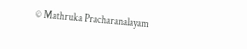© Mathruka Pracharanalayam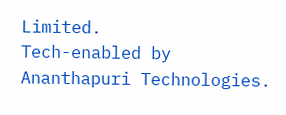Limited.
Tech-enabled by Ananthapuri Technologies.